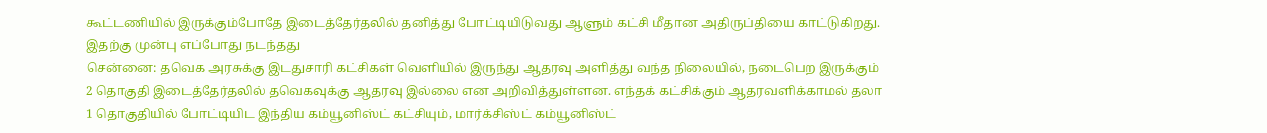கூட்டணியில் இருக்கும்போதே இடைத்தேர்தலில் தனித்து போட்டியிடுவது ஆளும் கட்சி மீதான அதிருப்தியை காட்டுகிறது. இதற்கு முன்பு எப்போது நடந்தது
சென்னை: தவெக அரசுக்கு இடதுசாரி கட்சிகள் வெளியில் இருந்து ஆதரவு அளித்து வந்த நிலையில், நடைபெற இருக்கும் 2 தொகுதி இடைத்தேர்தலில் தவெகவுக்கு ஆதரவு இல்லை என அறிவித்துள்ளன. எந்தக் கட்சிக்கும் ஆதரவளிக்காமல் தலா 1 தொகுதியில் போட்டியிட இந்திய கம்யூனிஸ்ட் கட்சியும், மார்க்சிஸ்ட் கம்யூனிஸ்ட்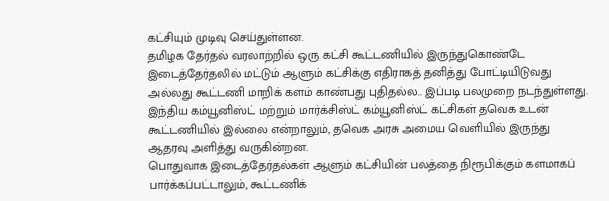கட்சியும் முடிவு செய்துள்ளன.
தமிழக தேர்தல் வரலாற்றில் ஒரு கட்சி கூட்டணியில் இருந்துகொண்டே இடைத்தேர்தலில் மட்டும் ஆளும் கட்சிக்கு எதிராகத் தனித்து போட்டியிடுவது அல்லது கூட்டணி மாறிக் களம் காண்பது புதிதல்ல.. இப்படி பலமுறை நடந்துள்ளது. இந்திய கம்யூனிஸ்ட் மற்றும் மார்க்சிஸ்ட் கம்யூனிஸ்ட் கட்சிகள் தவெக உடன் கூட்டணியில் இல்லை என்றாலும், தவெக அரசு அமைய வெளியில் இருந்து ஆதரவு அளித்து வருகின்றன.
பொதுவாக இடைத்தேர்தல்கள் ஆளும் கட்சியின் பலத்தை நிரூபிக்கும் களமாகப் பார்க்கப்பட்டாலும், கூட்டணிக்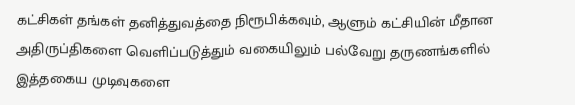கட்சிகள் தங்கள் தனித்துவத்தை நிரூபிக்கவும், ஆளும் கட்சியின் மீதான அதிருப்திகளை வெளிப்படுத்தும் வகையிலும் பல்வேறு தருணங்களில் இத்தகைய முடிவுகளை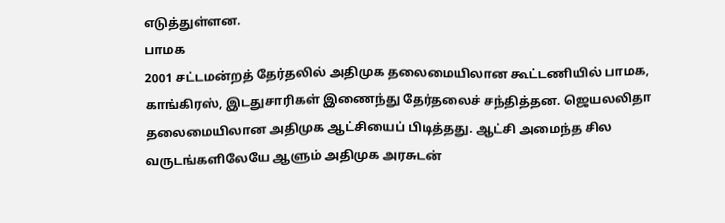எடுத்துள்ளன.
பாமக
2001 சட்டமன்றத் தேர்தலில் அதிமுக தலைமையிலான கூட்டணியில் பாமக, காங்கிரஸ், இடதுசாரிகள் இணைந்து தேர்தலைச் சந்தித்தன. ஜெயலலிதா தலைமையிலான அதிமுக ஆட்சியைப் பிடித்தது. ஆட்சி அமைந்த சில வருடங்களிலேயே ஆளும் அதிமுக அரசுடன்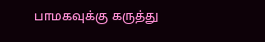பாமகவுக்கு கருத்து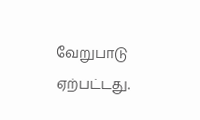வேறுபாடு ஏற்பட்டது.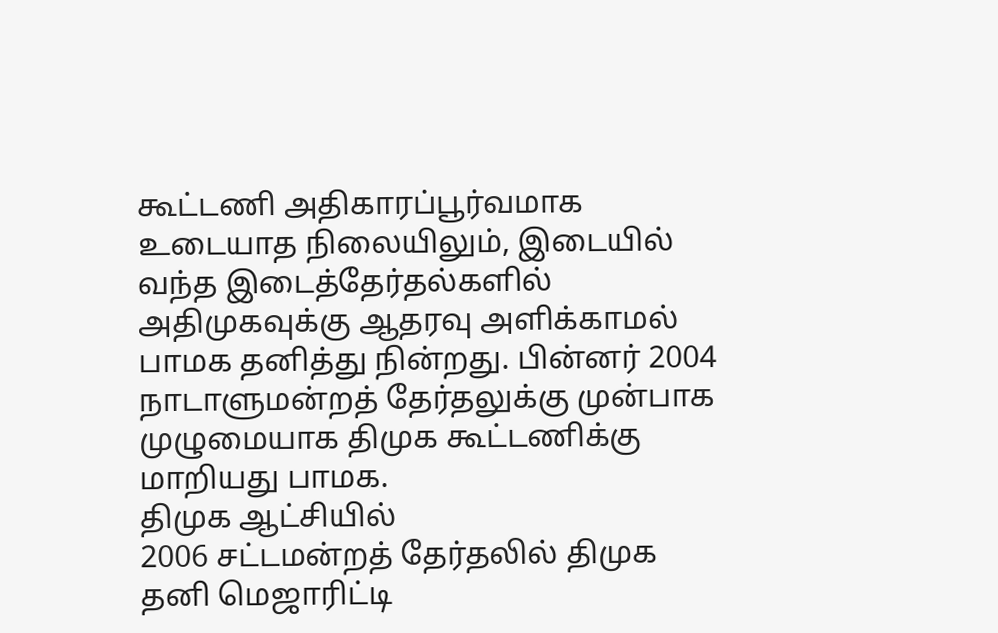கூட்டணி அதிகாரப்பூர்வமாக உடையாத நிலையிலும், இடையில் வந்த இடைத்தேர்தல்களில் அதிமுகவுக்கு ஆதரவு அளிக்காமல் பாமக தனித்து நின்றது. பின்னர் 2004 நாடாளுமன்றத் தேர்தலுக்கு முன்பாக முழுமையாக திமுக கூட்டணிக்கு மாறியது பாமக.
திமுக ஆட்சியில்
2006 சட்டமன்றத் தேர்தலில் திமுக தனி மெஜாரிட்டி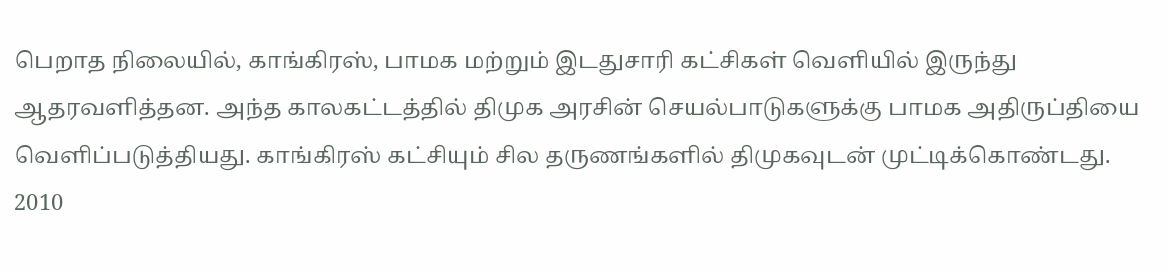பெறாத நிலையில், காங்கிரஸ், பாமக மற்றும் இடதுசாரி கட்சிகள் வெளியில் இருந்து ஆதரவளித்தன. அந்த காலகட்டத்தில் திமுக அரசின் செயல்பாடுகளுக்கு பாமக அதிருப்தியை வெளிப்படுத்தியது. காங்கிரஸ் கட்சியும் சில தருணங்களில் திமுகவுடன் முட்டிக்கொண்டது.
2010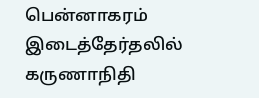பென்னாகரம் இடைத்தேர்தலில் கருணாநிதி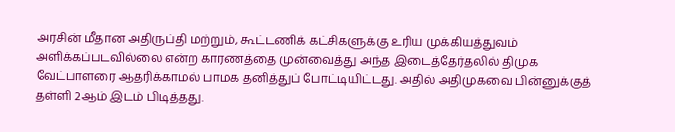அரசின் மீதான அதிருப்தி மற்றும், கூட்டணிக் கட்சிகளுக்கு உரிய முக்கியத்துவம் அளிக்கப்படவில்லை என்ற காரணத்தை முன்வைத்து அந்த இடைத்தேர்தலில் திமுக வேட்பாளரை ஆதரிக்காமல் பாமக தனித்துப் போட்டியிட்டது. அதில் அதிமுகவை பின்னுக்குத் தள்ளி 2ஆம் இடம் பிடித்தது.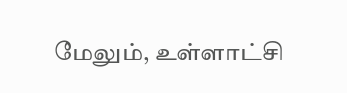மேலும், உள்ளாட்சி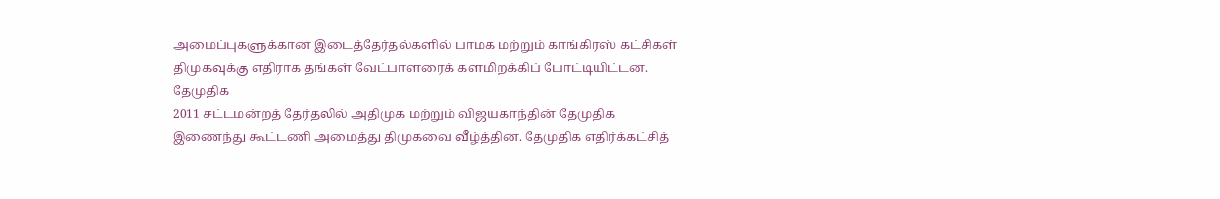அமைப்புகளுக்கான இடைத்தேர்தல்களில் பாமக மற்றும் காங்கிரஸ் கட்சிகள் திமுகவுக்கு எதிராக தங்கள் வேட்பாளரைக் களமிறக்கிப் போட்டியிட்டன.
தேமுதிக
2011 சட்டமன்றத் தேர்தலில் அதிமுக மற்றும் விஜயகாந்தின் தேமுதிக இணைந்து கூட்டணி அமைத்து திமுகவை வீழ்த்தின. தேமுதிக எதிர்க்கட்சித்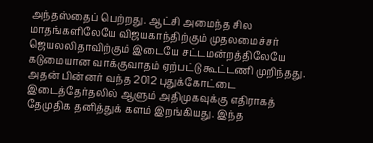அந்தஸ்தைப் பெற்றது. ஆட்சி அமைந்த சில மாதங்களிலேயே விஜயகாந்திற்கும் முதலமைச்சர் ஜெயலலிதாவிற்கும் இடையே சட்டமன்றத்திலேயே கடுமையான வாக்குவாதம் ஏற்பட்டு கூட்டணி முறிந்தது.
அதன் பின்னர் வந்த 2012 புதுக்கோட்டை இடைத்தேர்தலில் ஆளும் அதிமுகவுக்கு எதிராகத் தேமுதிக தனித்துக் களம் இறங்கியது. இந்த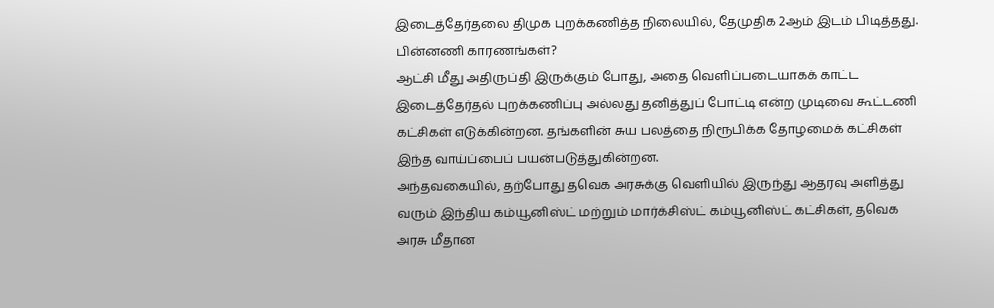இடைத்தேர்தலை திமுக புறக்கணித்த நிலையில், தேமுதிக 2ஆம் இடம் பிடித்தது.
பின்னணி காரணங்கள்?
ஆட்சி மீது அதிருப்தி இருக்கும் போது, அதை வெளிப்படையாகக் காட்ட இடைத்தேர்தல் புறக்கணிப்பு அல்லது தனித்துப் போட்டி என்ற முடிவை கூட்டணி கட்சிகள் எடுக்கின்றன. தங்களின் சுய பலத்தை நிரூபிக்க தோழமைக் கட்சிகள் இந்த வாய்ப்பைப் பயன்படுத்துகின்றன.
அந்தவகையில், தற்போது தவெக அரசுக்கு வெளியில் இருந்து ஆதரவு அளித்து வரும் இந்திய கம்யூனிஸ்ட் மற்றும் மார்க்சிஸ்ட் கம்யூனிஸ்ட் கட்சிகள், தவெக அரசு மீதான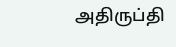அதிருப்தி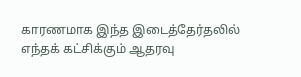காரணமாக இந்த இடைத்தேர்தலில் எந்தக் கட்சிக்கும் ஆதரவு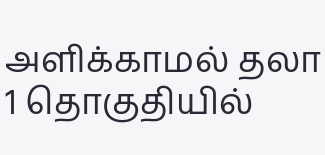அளிக்காமல் தலா 1 தொகுதியில்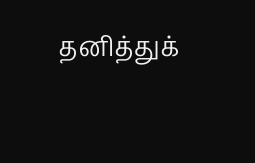தனித்துக்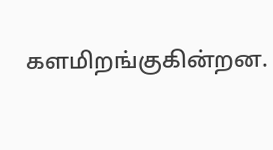களமிறங்குகின்றன.